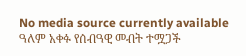No media source currently available
ዓለም አቀፉ የሰብዓዊ መብት ተሟጋች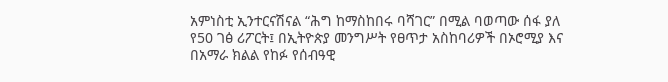አምነስቲ ኢንተርናሽናል “ሕግ ከማስከበሩ ባሻገር” በሚል ባወጣው ሰፋ ያለ የ50 ገፅ ሪፖርት፤ በኢትዮጵያ መንግሥት የፀጥታ አስከባሪዎች በኦሮሚያ እና በአማራ ክልል የከፉ የሰብዓዊ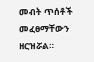መብት ጥሰቶች መፈፀማቸውን ዘርዝሯል።